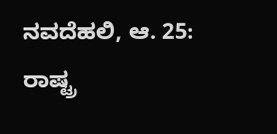ನವದೆಹಲಿ, ಆ. 25: ರಾಷ್ಟ್ರ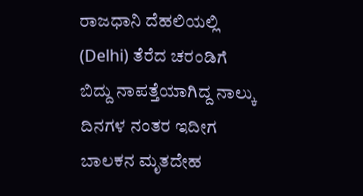ರಾಜಧಾನಿ ದೆಹಲಿಯಲ್ಲಿ (Delhi) ತೆರೆದ ಚರಂಡಿಗೆ ಬಿದ್ದು ನಾಪತ್ತೆಯಾಗಿದ್ದ ನಾಲ್ಕು ದಿನಗಳ ನಂತರ ಇದೀಗ ಬಾಲಕನ ಮೃತದೇಹ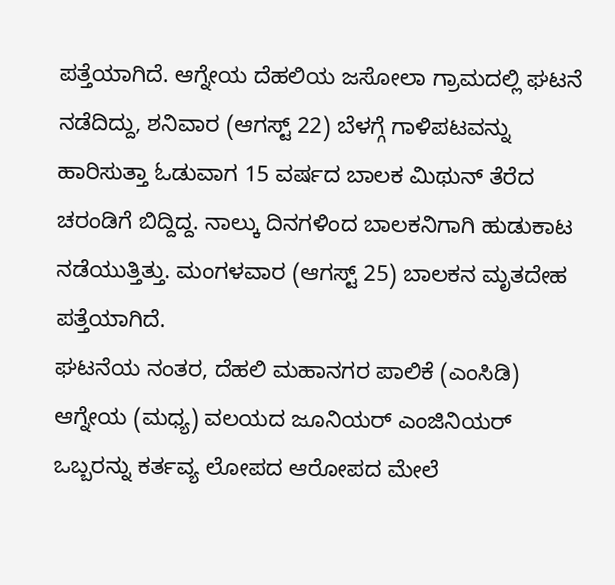ಪತ್ತೆಯಾಗಿದೆ. ಆಗ್ನೇಯ ದೆಹಲಿಯ ಜಸೋಲಾ ಗ್ರಾಮದಲ್ಲಿ ಘಟನೆ ನಡೆದಿದ್ದು, ಶನಿವಾರ (ಆಗಸ್ಟ್ 22) ಬೆಳಗ್ಗೆ ಗಾಳಿಪಟವನ್ನು ಹಾರಿಸುತ್ತಾ ಓಡುವಾಗ 15 ವರ್ಷದ ಬಾಲಕ ಮಿಥುನ್ ತೆರೆದ ಚರಂಡಿಗೆ ಬಿದ್ದಿದ್ದ. ನಾಲ್ಕು ದಿನಗಳಿಂದ ಬಾಲಕನಿಗಾಗಿ ಹುಡುಕಾಟ ನಡೆಯುತ್ತಿತ್ತು. ಮಂಗಳವಾರ (ಆಗಸ್ಟ್ 25) ಬಾಲಕನ ಮೃತದೇಹ ಪತ್ತೆಯಾಗಿದೆ.
ಘಟನೆಯ ನಂತರ, ದೆಹಲಿ ಮಹಾನಗರ ಪಾಲಿಕೆ (ಎಂಸಿಡಿ) ಆಗ್ನೇಯ (ಮಧ್ಯ) ವಲಯದ ಜೂನಿಯರ್ ಎಂಜಿನಿಯರ್ ಒಬ್ಬರನ್ನು ಕರ್ತವ್ಯ ಲೋಪದ ಆರೋಪದ ಮೇಲೆ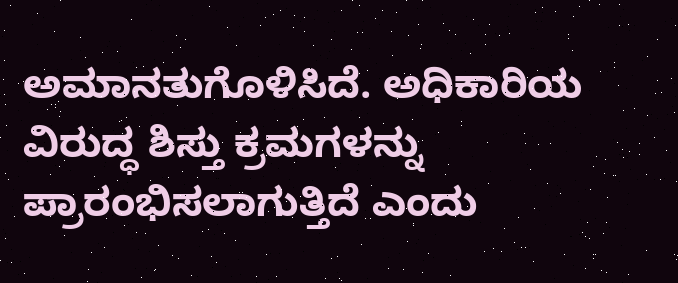ಅಮಾನತುಗೊಳಿಸಿದೆ. ಅಧಿಕಾರಿಯ ವಿರುದ್ಧ ಶಿಸ್ತು ಕ್ರಮಗಳನ್ನು ಪ್ರಾರಂಭಿಸಲಾಗುತ್ತಿದೆ ಎಂದು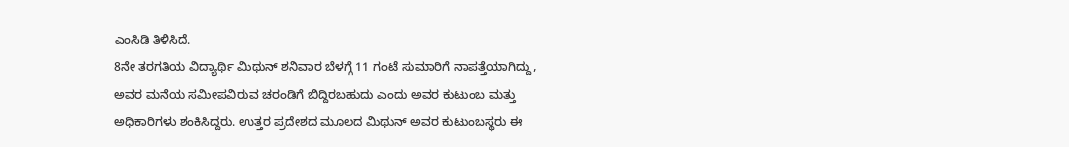ಎಂಸಿಡಿ ತಿಳಿಸಿದೆ.
8ನೇ ತರಗತಿಯ ವಿದ್ಯಾರ್ಥಿ ಮಿಥುನ್ ಶನಿವಾರ ಬೆಳಗ್ಗೆ 11 ಗಂಟೆ ಸುಮಾರಿಗೆ ನಾಪತ್ತೆಯಾಗಿದ್ದು, ಅವರ ಮನೆಯ ಸಮೀಪವಿರುವ ಚರಂಡಿಗೆ ಬಿದ್ದಿರಬಹುದು ಎಂದು ಅವರ ಕುಟುಂಬ ಮತ್ತು ಅಧಿಕಾರಿಗಳು ಶಂಕಿಸಿದ್ದರು. ಉತ್ತರ ಪ್ರದೇಶದ ಮೂಲದ ಮಿಥುನ್ ಅವರ ಕುಟುಂಬಸ್ಥರು ಈ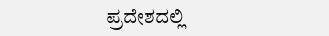ಪ್ರದೇಶದಲ್ಲಿ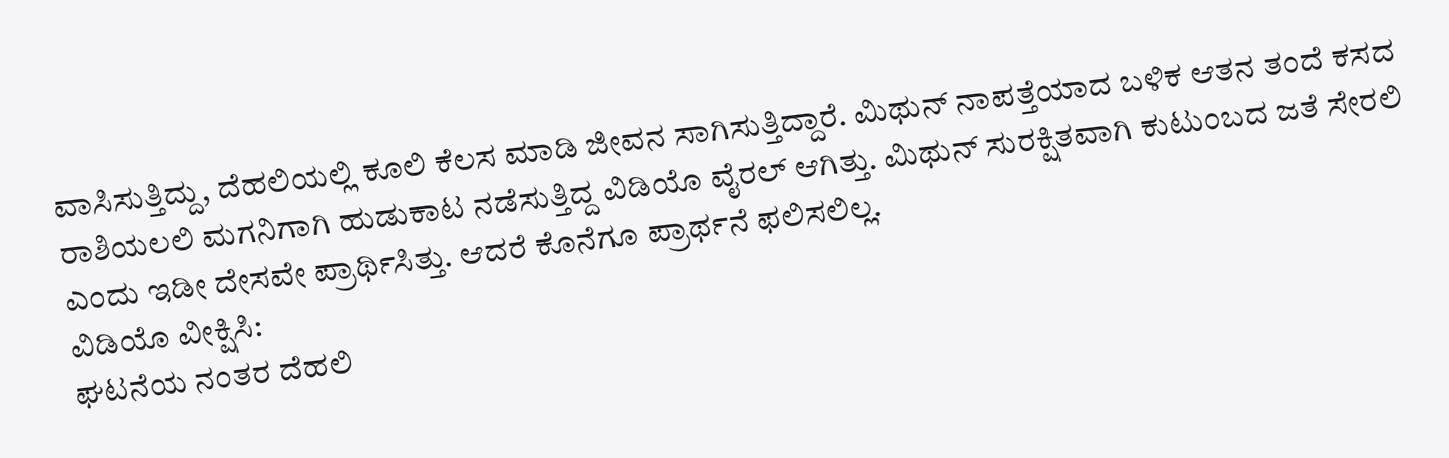ವಾಸಿಸುತ್ತಿದ್ದು, ದೆಹಲಿಯಲ್ಲಿ ಕೂಲಿ ಕೆಲಸ ಮಾಡಿ ಜೀವನ ಸಾಗಿಸುತ್ತಿದ್ದಾರೆ. ಮಿಥುನ್ ನಾಪತ್ತೆಯಾದ ಬಳಿಕ ಆತನ ತಂದೆ ಕಸದ ರಾಶಿಯಲಲಿ ಮಗನಿಗಾಗಿ ಹುಡುಕಾಟ ನಡೆಸುತ್ತಿದ್ದ ವಿಡಿಯೊ ವೈರಲ್ ಆಗಿತ್ತು. ಮಿಥುನ್ ಸುರಕ್ಷಿತವಾಗಿ ಕುಟುಂಬದ ಜತೆ ಸೇರಲಿ ಎಂದು ಇಡೀ ದೇಸವೇ ಪ್ರಾರ್ಥಿಸಿತ್ತು. ಆದರೆ ಕೊನೆಗೂ ಪ್ರಾರ್ಥನೆ ಫಲಿಸಲಿಲ್ಲ.
ವಿಡಿಯೊ ವೀಕ್ಷಿಸಿ:
ಘಟನೆಯ ನಂತರ ದೆಹಲಿ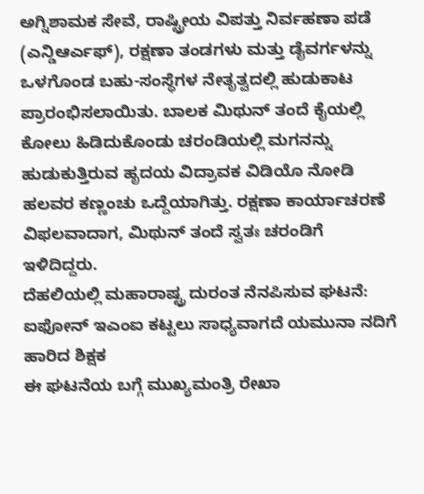ಅಗ್ನಿಶಾಮಕ ಸೇವೆ, ರಾಷ್ಟ್ರೀಯ ವಿಪತ್ತು ನಿರ್ವಹಣಾ ಪಡೆ (ಎನ್ಡಿಆರ್ಎಫ್), ರಕ್ಷಣಾ ತಂಡಗಳು ಮತ್ತು ಡೈವರ್ಗಳನ್ನು ಒಳಗೊಂಡ ಬಹು-ಸಂಸ್ಥೆಗಳ ನೇತೃತ್ವದಲ್ಲಿ ಹುಡುಕಾಟ ಪ್ರಾರಂಭಿಸಲಾಯಿತು. ಬಾಲಕ ಮಿಥುನ್ ತಂದೆ ಕೈಯಲ್ಲಿ ಕೋಲು ಹಿಡಿದುಕೊಂಡು ಚರಂಡಿಯಲ್ಲಿ ಮಗನನ್ನು ಹುಡುಕುತ್ತಿರುವ ಹೃದಯ ವಿದ್ರಾವಕ ವಿಡಿಯೊ ನೋಡಿ ಹಲವರ ಕಣ್ಣಂಚು ಒದ್ದೆಯಾಗಿತ್ತು. ರಕ್ಷಣಾ ಕಾರ್ಯಾಚರಣೆ ವಿಫಲವಾದಾಗ, ಮಿಥುನ್ ತಂದೆ ಸ್ವತಃ ಚರಂಡಿಗೆ ಇಳಿದಿದ್ದರು.
ದೆಹಲಿಯಲ್ಲಿ ಮಹಾರಾಷ್ಟ್ರ ದುರಂತ ನೆನಪಿಸುವ ಘಟನೆ: ಐಫೋನ್ ಇಎಂಐ ಕಟ್ಟಲು ಸಾಧ್ಯವಾಗದೆ ಯಮುನಾ ನದಿಗೆ ಹಾರಿದ ಶಿಕ್ಷಕ
ಈ ಘಟನೆಯ ಬಗ್ಗೆ ಮುಖ್ಯಮಂತ್ರಿ ರೇಖಾ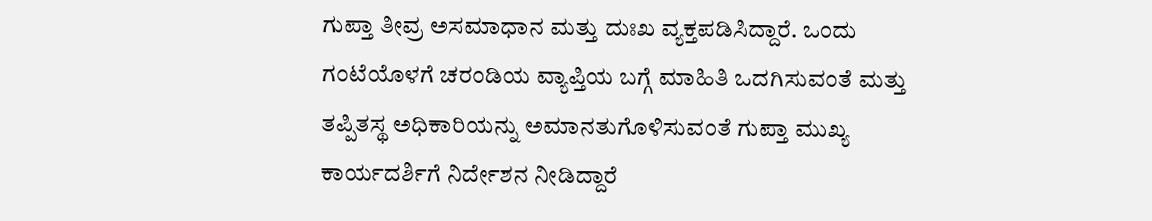ಗುಪ್ತಾ ತೀವ್ರ ಅಸಮಾಧಾನ ಮತ್ತು ದುಃಖ ವ್ಯಕ್ತಪಡಿಸಿದ್ದಾರೆ. ಒಂದು ಗಂಟೆಯೊಳಗೆ ಚರಂಡಿಯ ವ್ಯಾಪ್ತಿಯ ಬಗ್ಗೆ ಮಾಹಿತಿ ಒದಗಿಸುವಂತೆ ಮತ್ತು ತಪ್ಪಿತಸ್ಥ ಅಧಿಕಾರಿಯನ್ನು ಅಮಾನತುಗೊಳಿಸುವಂತೆ ಗುಪ್ತಾ ಮುಖ್ಯ ಕಾರ್ಯದರ್ಶಿಗೆ ನಿರ್ದೇಶನ ನೀಡಿದ್ದಾರೆ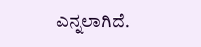ಎನ್ನಲಾಗಿದೆ.